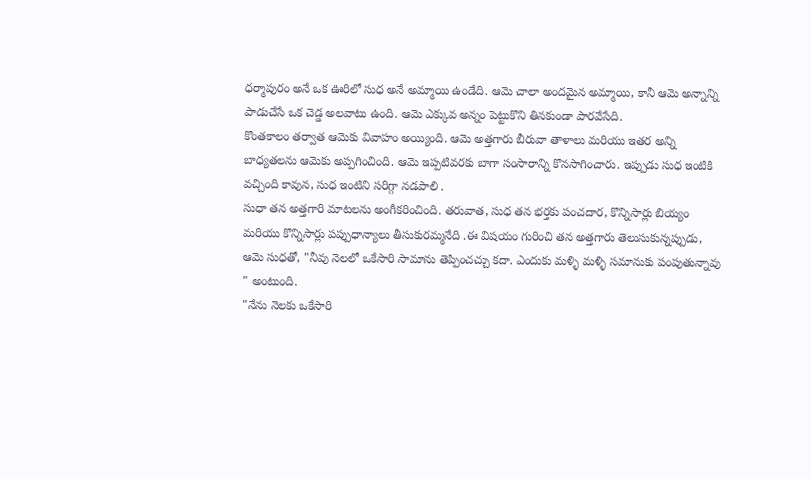ధర్మాపురం అనే ఒక ఊరిలో సుధ అనే అమ్మాయి ఉండేది. ఆమె చాలా అందమైన అమ్మాయి, కానీ ఆమె అన్నాన్ని పాడుచేసే ఒక చెడ్డ అలవాటు ఉంది. ఆమె ఎక్కువ అన్నం పెట్టుకొని తినకుండా పారవేసేది.
కొంతకాలం తర్వాత ఆమెకు వివాహం అయ్యింది. ఆమె అత్తగారు బీరువా తాళాలు మరియు ఇతర అన్ని బాధ్యతలను ఆమెకు అప్పగించింది. ఆమె ఇప్పటివరకు బాగా సంసారాన్ని కొనసాగించారు. ఇప్పుడు సుధ ఇంటికి వచ్చింది కావున, సుధ ఇంటిని సరిగ్గా నడపాలి .
సుధా తన అత్తగారి మాటలను అంగీకరించింది. తరువాత, సుధ తన భర్తకు పంచదార, కొన్నిసార్లు బియ్యం మరియు కొన్నిసార్లు పప్పుధాన్యాలు తీసుకురమ్మనేది .ఈ విషయం గురించి తన అత్తగారు తెలుసుకున్నప్పుడు, ఆమె సుధతో, "నీవు నెలలో ఒకేసారి సామాను తెప్పించచ్చు కదా. ఎందుకు మళ్ళి మళ్ళి సమానుకు పంపుతున్నావు " అంటుంది.
"నేను నెలకు ఒకేసారి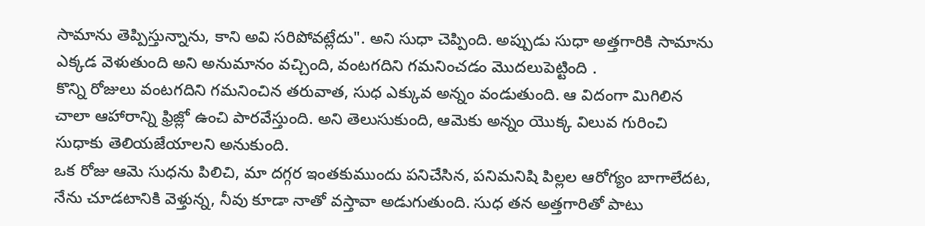సామాను తెప్పిస్తున్నాను, కాని అవి సరిపోవట్లేదు". అని సుధా చెప్పింది. అప్పుడు సుధా అత్తగారికి సామాను ఎక్కడ వెళుతుంది అని అనుమానం వచ్చింది, వంటగదిని గమనించడం మొదలుపెట్టింది .
కొన్ని రోజులు వంటగదిని గమనించిన తరువాత, సుధ ఎక్కువ అన్నం వండుతుంది. ఆ విదంగా మిగిలిన చాలా ఆహారాన్ని ఫ్రిజ్లో ఉంచి పారవేస్తుంది. అని తెలుసుకుంది, ఆమెకు అన్నం యొక్క విలువ గురించి సుధాకు తెలియజేయాలని అనుకుంది.
ఒక రోజు ఆమె సుధను పిలిచి, మా దగ్గర ఇంతకుముందు పనిచేసిన, పనిమనిషి పిల్లల ఆరోగ్యం బాగాలేదట, నేను చూడటానికి వెళ్తున్న, నీవు కూడా నాతో వస్తావా అడుగుతుంది. సుధ తన అత్తగారితో పాటు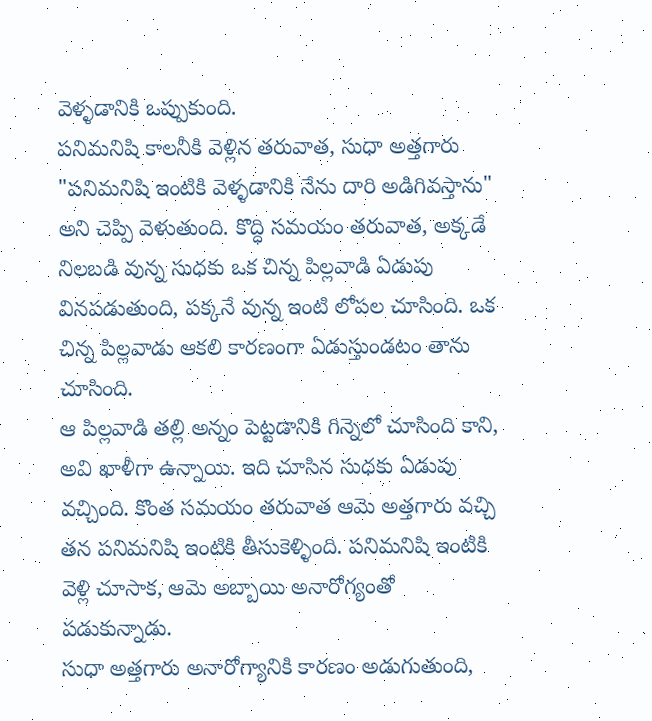వెళ్ళడానికి ఒప్పుకుంది.
పనిమనిషి కాలనీకి వెళ్లిన తరువాత, సుధా అత్తగారు "పనిమనిషి ఇంటికి వెళ్ళడానికి నేను దారి అడిగివస్తాను" అని చెప్పి వెళుతుంది. కొద్ధి సమయం తరువాత, అక్కడే నిలబడి వున్న సుధకు ఒక చిన్న పిల్లవాడి ఏడుపు వినపడుతుంది, పక్కనే వున్న ఇంటి లోపల చూసింది. ఒక చిన్న పిల్లవాడు ఆకలి కారణంగా ఏడుస్తుండటం తాను చూసింది.
ఆ పిల్లవాడి తల్లి అన్నం పెట్టడానికి గిన్నెలో చూసింది కాని, అవి ఖాళీగా ఉన్నాయి. ఇది చూసిన సుధకు ఏడుపు వచ్చింది. కొంత సమయం తరువాత ఆమె అత్తగారు వచ్చి తన పనిమనిషి ఇంటికి తీసుకెళ్ళింది. పనిమనిషి ఇంటికి వెళ్లి చూసాక, ఆమె అబ్బాయి అనారోగ్యంతో పడుకున్నాడు.
సుధా అత్తగారు అనారోగ్యానికి కారణం అడుగుతుంది,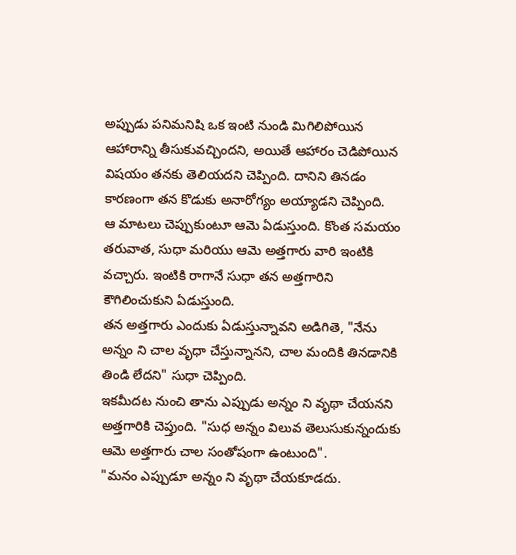అప్పుడు పనిమనిషి ఒక ఇంటి నుండి మిగిలిపోయిన ఆహారాన్ని తీసుకువచ్చిందని, అయితే ఆహారం చెడిపోయిన విషయం తనకు తెలియదని చెప్పింది. దానిని తినడం కారణంగా తన కొడుకు అనారోగ్యం అయ్యాడని చెప్పింది.
ఆ మాటలు చెప్పుకుంటూ ఆమె ఏడుస్తుంది. కొంత సమయం తరువాత, సుధా మరియు ఆమె అత్తగారు వారి ఇంటికి వచ్చారు. ఇంటికి రాగానే సుధా తన అత్తగారిని కౌగిలించుకుని ఏడుస్తుంది.
తన అత్తగారు ఎందుకు ఏడుస్తున్నావని అడిగితె, "నేను అన్నం ని చాల వృధా చేస్తున్నానని, చాల మందికి తినడానికి తిండి లేదని" సుధా చెప్పింది.
ఇకమీదట నుంచి తాను ఎప్పుడు అన్నం ని వృథా చేయనని అత్తగారికి చెప్తుంది. "సుధ అన్నం విలువ తెలుసుకున్నందుకు ఆమె అత్తగారు చాల సంతోషంగా ఉంటుంది".
"మనం ఎప్పుడూ అన్నం ని వృథా చేయకూడదు.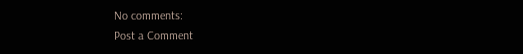No comments:
Post a Comment